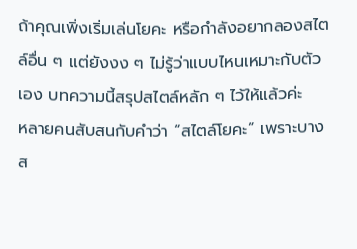ถ้าคุณเพิ่งเริ่มเล่นโยคะ หรือกำลังอยากลองสไตล์อื่น ๆ แต่ยังงง ๆ ไม่รู้ว่าแบบไหนเหมาะกับตัวเอง บทความนี้สรุปสไตล์หลัก ๆ ไว้ให้แล้วค่ะ
หลายคนสับสนกับคำว่า “สไตล์โยคะ” เพราะบางส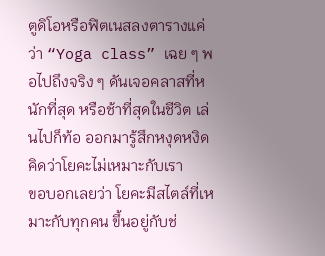ตูดิโอหรือฟิตเนสลงตารางแค่ว่า “Yoga class” เฉย ๆ พอไปถึงจริง ๆ ดันเจอคลาสที่หนักที่สุด หรือช้าที่สุดในชีวิต เล่นไปก็ท้อ ออกมารู้สึกหงุดหงิด คิดว่าโยคะไม่เหมาะกับเรา
ขอบอกเลยว่า โยคะมีสไตล์ที่เหมาะกับทุกคน ขึ้นอยู่กับช่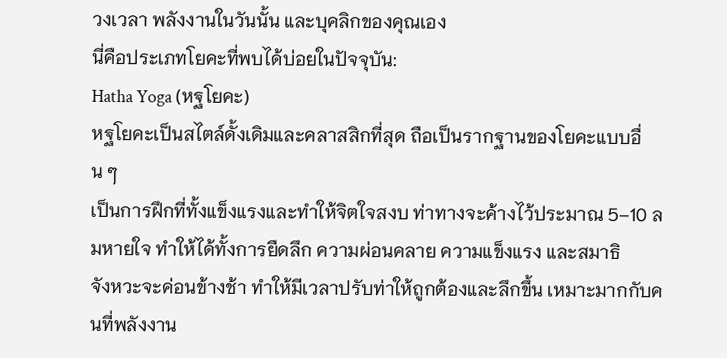วงเวลา พลังงานในวันนั้น และบุคลิกของคุณเอง
นี่คือประเภทโยคะที่พบได้บ่อยในปัจจุบัน:
Hatha Yoga (หฐโยคะ)
หฐโยคะเป็นสไตล์ดั้งเดิมและคลาสสิกที่สุด ถือเป็นรากฐานของโยคะแบบอื่น ๆ
เป็นการฝึกที่ทั้งแข็งแรงและทำให้จิตใจสงบ ท่าทางจะค้างไว้ประมาณ 5–10 ลมหายใจ ทำให้ได้ทั้งการยืดลึก ความผ่อนคลาย ความแข็งแรง และสมาธิ
จังหวะจะค่อนข้างช้า ทำให้มีเวลาปรับท่าให้ถูกต้องและลึกขึ้น เหมาะมากกับคนที่พลังงาน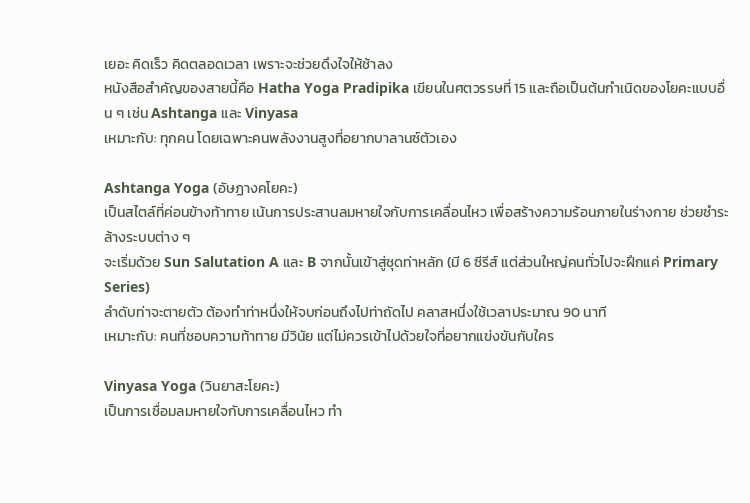เยอะ คิดเร็ว คิดตลอดเวลา เพราะจะช่วยดึงใจให้ช้าลง
หนังสือสำคัญของสายนี้คือ Hatha Yoga Pradipika เขียนในศตวรรษที่ 15 และถือเป็นต้นกำเนิดของโยคะแบบอื่น ๆ เช่น Ashtanga และ Vinyasa
เหมาะกับ: ทุกคน โดยเฉพาะคนพลังงานสูงที่อยากบาลานซ์ตัวเอง

Ashtanga Yoga (อัษฏางคโยคะ)
เป็นสไตล์ที่ค่อนข้างท้าทาย เน้นการประสานลมหายใจกับการเคลื่อนไหว เพื่อสร้างความร้อนภายในร่างกาย ช่วยชำระล้างระบบต่าง ๆ
จะเริ่มด้วย Sun Salutation A และ B จากนั้นเข้าสู่ชุดท่าหลัก (มี 6 ซีรีส์ แต่ส่วนใหญ่คนทั่วไปจะฝึกแค่ Primary Series)
ลำดับท่าจะตายตัว ต้องทำท่าหนึ่งให้จบก่อนถึงไปท่าถัดไป คลาสหนึ่งใช้เวลาประมาณ 90 นาที
เหมาะกับ: คนที่ชอบความท้าทาย มีวินัย แต่ไม่ควรเข้าไปด้วยใจที่อยากแข่งขันกับใคร

Vinyasa Yoga (วินยาสะโยคะ)
เป็นการเชื่อมลมหายใจกับการเคลื่อนไหว ทำ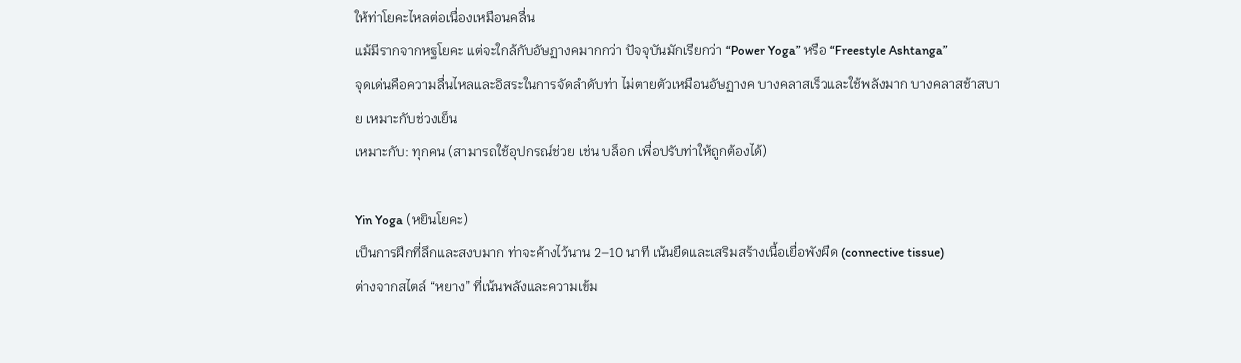ให้ท่าโยคะไหลต่อเนื่องเหมือนคลื่น
แม้มีรากจากหฐโยคะ แต่จะใกล้กับอัษฏางคมากกว่า ปัจจุบันมักเรียกว่า “Power Yoga” หรือ “Freestyle Ashtanga”
จุดเด่นคือความลื่นไหลและอิสระในการจัดลำดับท่า ไม่ตายตัวเหมือนอัษฏางค บางคลาสเร็วและใช้พลังมาก บางคลาสช้าสบาย เหมาะกับช่วงเย็น
เหมาะกับ: ทุกคน (สามารถใช้อุปกรณ์ช่วย เช่น บล็อก เพื่อปรับท่าให้ถูกต้องได้)

Yin Yoga (หยินโยคะ)
เป็นการฝึกที่ลึกและสงบมาก ท่าจะค้างไว้นาน 2–10 นาที เน้นยืดและเสริมสร้างเนื้อเยื่อพังผืด (connective tissue)
ต่างจากสไตล์ “หยาง” ที่เน้นพลังและความเข้ม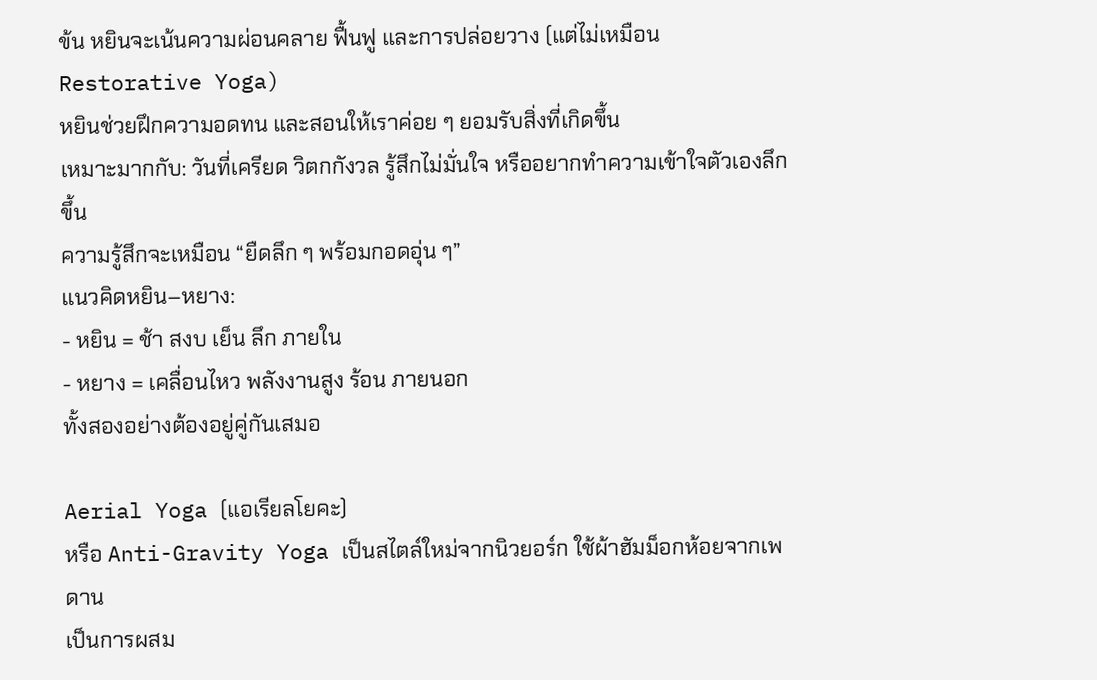ข้น หยินจะเน้นความผ่อนคลาย ฟื้นฟู และการปล่อยวาง (แต่ไม่เหมือน Restorative Yoga)
หยินช่วยฝึกความอดทน และสอนให้เราค่อย ๆ ยอมรับสิ่งที่เกิดขึ้น
เหมาะมากกับ: วันที่เครียด วิตกกังวล รู้สึกไม่มั่นใจ หรืออยากทำความเข้าใจตัวเองลึกขึ้น
ความรู้สึกจะเหมือน “ยืดลึก ๆ พร้อมกอดอุ่น ๆ”
แนวคิดหยิน–หยาง:
- หยิน = ช้า สงบ เย็น ลึก ภายใน
- หยาง = เคลื่อนไหว พลังงานสูง ร้อน ภายนอก
ทั้งสองอย่างต้องอยู่คู่กันเสมอ

Aerial Yoga (แอเรียลโยคะ)
หรือ Anti-Gravity Yoga เป็นสไตล์ใหม่จากนิวยอร์ก ใช้ผ้าฮัมม็อกห้อยจากเพดาน
เป็นการผสม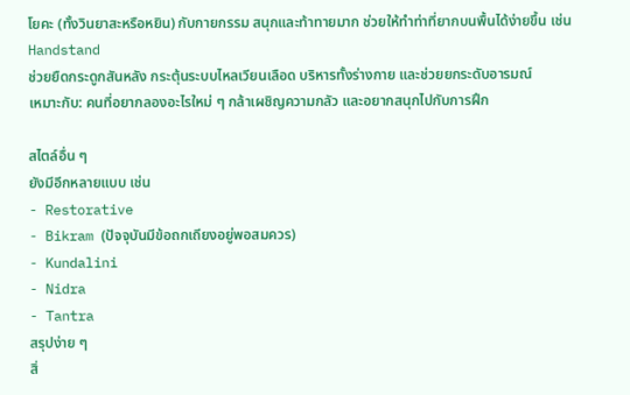โยคะ (ทั้งวินยาสะหรือหยิน) กับกายกรรม สนุกและท้าทายมาก ช่วยให้ทำท่าที่ยากบนพื้นได้ง่ายขึ้น เช่น Handstand
ช่วยยืดกระดูกสันหลัง กระตุ้นระบบไหลเวียนเลือด บริหารทั้งร่างกาย และช่วยยกระดับอารมณ์
เหมาะกับ: คนที่อยากลองอะไรใหม่ ๆ กล้าเผชิญความกลัว และอยากสนุกไปกับการฝึก

สไตล์อื่น ๆ
ยังมีอีกหลายแบบ เช่น
- Restorative
- Bikram (ปัจจุบันมีข้อถกเถียงอยู่พอสมควร)
- Kundalini
- Nidra
- Tantra
สรุปง่าย ๆ
สิ่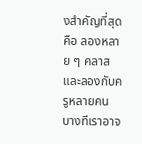งสำคัญที่สุดคือ ลองหลาย ๆ คลาส และลองกับครูหลายคน
บางทีเราอาจ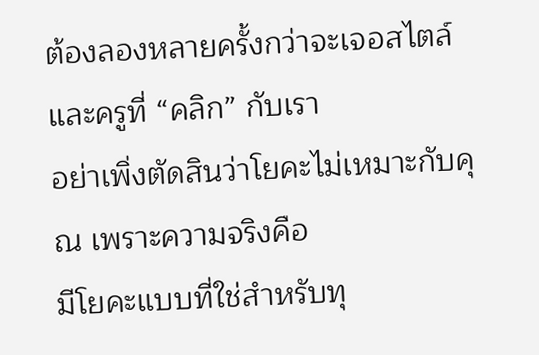ต้องลองหลายครั้งกว่าจะเจอสไตล์และครูที่ “คลิก” กับเรา
อย่าเพิ่งตัดสินว่าโยคะไม่เหมาะกับคุณ เพราะความจริงคือ
มีโยคะแบบที่ใช่สำหรับทุ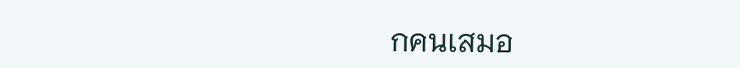กคนเสมอ